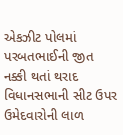એકઝીટ પોલમાં પરબતભાઈની જીત નક્કી થતાં થરાદ વિધાનસભાની સીટ ઉપર ઉમેદવારોની લાળ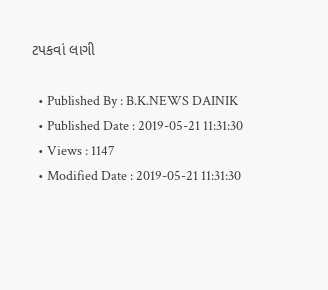ટપકવાં લાગી

  • Published By : B.K.NEWS DAINIK
  • Published Date : 2019-05-21 11:31:30
  • Views : 1147
  • Modified Date : 2019-05-21 11:31:30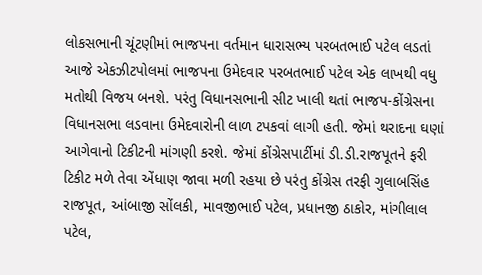લોકસભાની ચૂંટણીમાં ભાજપના વર્તમાન ધારાસભ્ય પરબતભાઈ પટેલ લડતાં આજે એકઝીટપોલમાં ભાજપના ઉમેદવાર પરબતભાઈ પટેલ એક લાખથી વધુ મતોથી વિજય બનશે. પરંતુ વિધાનસભાની સીટ ખાલી થતાં ભાજપ-કોંગ્રેસના વિધાનસભા લડવાના ઉમેદવારોની લાળ ટપકવાં લાગી હતી. જેમાં થરાદના ઘણાં આગેવાનો ટિકીટની માંગણી કરશે. જેમાં કોંગ્રેસપાર્ટીમાં ડી.ડી.રાજપૂતને ફરી ટિકીટ મળે તેવા એંધાણ જાવા મળી રહયા છે પરંતુ કોંગ્રેસ તરફી ગુલાબસિંહ રાજપૂત, આંબાજી સોંલકી, માવજીભાઈ પટેલ, પ્રધાનજી ઠાકોર, માંગીલાલ પટેલ,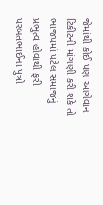જેમાંથી કોઈ પણ આગેવાન ટિકીટની માંગણી કરી શકે તો ભાજપમાં પટેલ સમાજનું પ્રભુત્વ હોવાથી ફરી પરબતભાઈના પુત્રો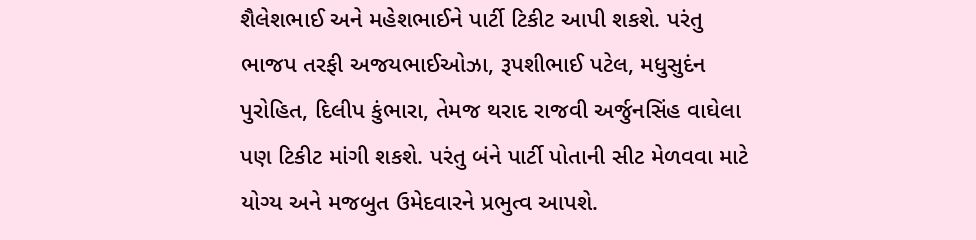શૈલેશભાઈ અને મહેશભાઈને પાર્ટી ટિકીટ આપી શકશે. પરંતુ ભાજપ તરફી અજયભાઈઓઝા, રૂપશીભાઈ પટેલ, મધુસુદંન પુરોહિત, દિલીપ કુંભારા, તેમજ થરાદ રાજવી અર્જુનસિંહ વાઘેલા પણ ટિકીટ માંગી શકશે. પરંતુ બંને પાર્ટી પોતાની સીટ મેળવવા માટે યોગ્ય અને મજબુત ઉમેદવારને પ્રભુત્વ આપશે.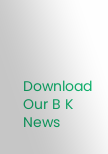Download Our B K News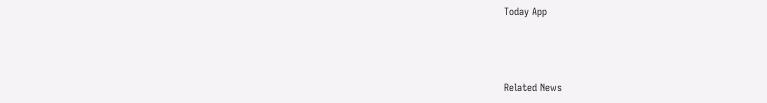Today App



Related News